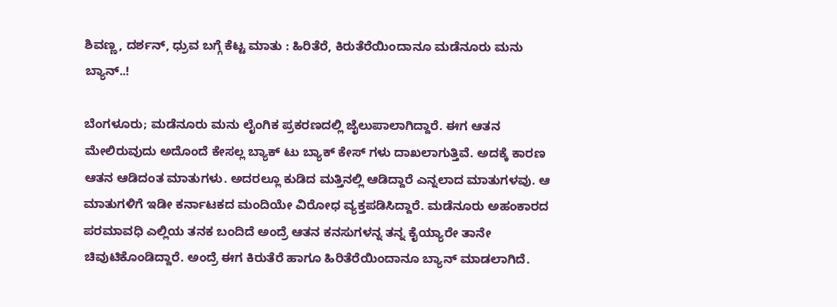ಶಿವಣ್ಣ, ದರ್ಶನ್, ಧ್ರುವ ಬಗ್ಗೆ ಕೆಟ್ಟ ಮಾತು : ಹಿರಿತೆರೆ, ಕಿರುತೆರೆಯಿಂದಾನೂ ಮಡೆನೂರು ಮನು ಬ್ಯಾನ್..!

ಬೆಂಗಳೂರು; ಮಡೆನೂರು ಮನು ಲೈಂಗಿಕ ಪ್ರಕರಣದಲ್ಲಿ ಜೈಲುಪಾಲಾಗಿದ್ದಾರೆ. ಈಗ ಆತನ ಮೇಲಿರುವುದು ಅದೊಂದೆ‌ ಕೇಸಲ್ಲ ಬ್ಯಾಕ್ ಟು ಬ್ಯಾಕ್ ಕೇಸ್ ಗಳು ದಾಖಲಾಗುತ್ತಿವೆ. ಅದಕ್ಕೆ ಕಾರಣ ಆತನ ಆಡಿದಂತ ಮಾತುಗಳು. ಅದರಲ್ಲೂ ಕುಡಿದ ಮತ್ತಿ‌‌ನಲ್ಲಿ ಆಡಿದ್ದಾರೆ ಎನ್ನಲಾದ ಮಾತುಗಳವು. ಆ ಮಾತುಗಳಿಗೆ ಇಡೀ ಕರ್ನಾಟಕದ ಮಂದಿಯೇ ವಿರೋಧ ವ್ಯಕ್ತಪಡಿಸಿದ್ದಾರೆ. ಮಡೆನೂರು ಅಹಂಕಾರದ ಪರಮಾವಧಿ ಎಲ್ಲಿಯ ತನಕ ಬಂದಿದೆ ಅಂದ್ರೆ ಆತನ ಕನಸುಗಳನ್ನ ತನ್ನ ಕೈಯ್ಯಾರೇ ತಾನೇ ಚಿವುಟಿಕೊಂಡಿದ್ದಾರೆ. ಅಂದ್ರೆ ಈಗ ಕಿರುತೆರೆ ಹಾಗೂ ಹಿರಿತೆರೆಯಿಂದಾನೂ ಬ್ಯಾನ್ ಮಾಡಲಾಗಿದೆ.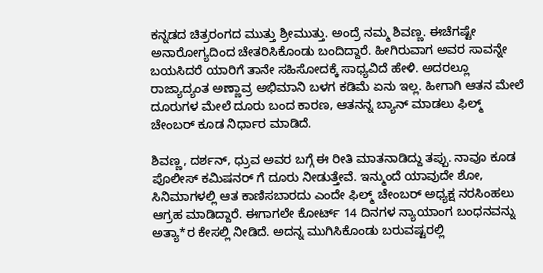ಕನ್ನಡದ ಚಿತ್ರರಂಗದ ಮುತ್ತು ಶ್ರೀಮುತ್ತು. ಅಂದ್ರೆ ನಮ್ಮ ಶಿವಣ್ಣ. ಈಚೆಗಷ್ಟೇ ಅನಾರೋಗ್ಯದಿಂದ ಚೇತರಿಸಿಕೊಂಡು ಬಂದಿದ್ದಾರೆ. ಹೀಗಿರುವಾಗ ಅವರ ಸಾವನ್ನೇ ಬಯಸಿದರೆ ಯಾರಿಗೆ ತಾನೇ ಸಹಿಸೋದಕ್ಕೆ ಸಾಧ್ಯವಿದೆ ಹೇಳಿ. ಅದರಲ್ಲೂ ರಾಜ್ಯಾದ್ಯಂತ ಅಣ್ಣಾವ್ರ ಅಭಿಮಾನಿ ಬಳಗ ಕಡಿಮೆ ಏನು ಇಲ್ಲ. ಹೀಗಾಗಿ ಆತನ ಮೇಲೆ ದೂರುಗಳ ಮೇಲೆ ದೂರು ಬಂದ ಕಾರಣ, ಆತನನ್ನ ಬ್ಯಾನ್ ಮಾಡಲು ಫಿಲ್ಮ್ ಚೇಂಬರ್ ಕೂಡ ನಿರ್ಧಾರ ಮಾಡಿದೆ.

ಶಿವಣ್ಣ, ದರ್ಶನ್, ಧ್ರುವ ಅವರ ಬಗ್ಗೆ ಈ ರೀತಿ ಮಾತನಾಡಿದ್ದು ತಪ್ಪು. ನಾವೂ ಕೂಡ ಪೊಲೀಸ್ ಕಮಿಷನರ್ ಗೆ ದೂರು ನೀಡುತ್ತೇವೆ. ಇನ್ಮುಂದೆ ಯಾವುದೇ ಶೋ, ಸಿನಿಮಾಗಳಲ್ಲಿ ಆತ ಕಾಣಿಸಬಾರದು ಎಂದೇ ಫಿಲ್ಮ್ ಚೇಂಬರ್ ಅಧ್ಯಕ್ಷ ನರಸಿಂಹಲು ಆಗ್ರಹ ಮಾಡಿದ್ದಾರೆ. ಈಗಾಗಲೇ ಕೋರ್ಟ್ 14 ದಿನಗಳ ನ್ಯಾಯಾಂಗ ಬಂಧನವನ್ನು ಅತ್ಯಾ*ರ ಕೇಸಲ್ಲಿ ನೀಡಿದೆ. ಅದನ್ನ ಮುಗಿಸಿಕೊಂಡು ಬರುವಷ್ಟರಲ್ಲಿ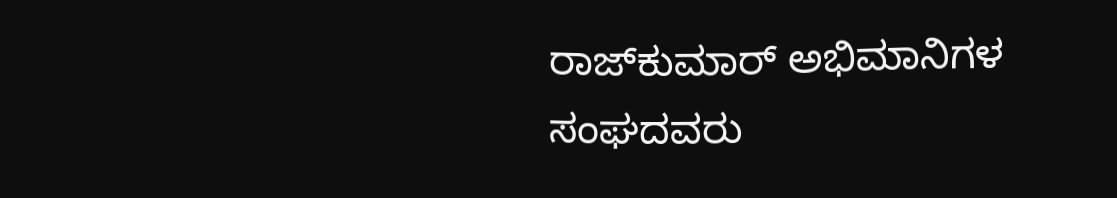ರಾಜ್‍ಕುಮಾರ್ ಅಭಿಮಾನಿಗಳ ಸಂಘದವರು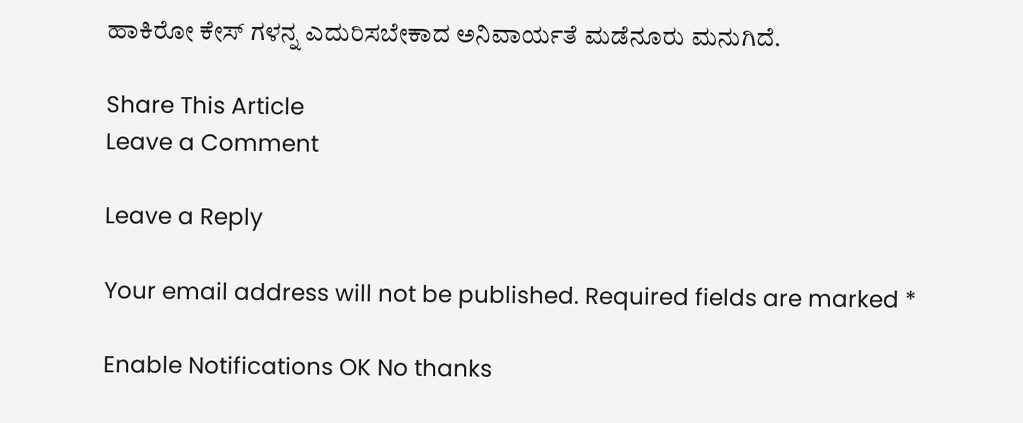ಹಾಕಿರೋ ಕೇಸ್ ಗಳನ್ನ ಎದುರಿಸಬೇಕಾದ ಅನಿವಾರ್ಯತೆ ಮಡೆನೂರು ಮನುಗಿದೆ.

Share This Article
Leave a Comment

Leave a Reply

Your email address will not be published. Required fields are marked *

Enable Notifications OK No thanks